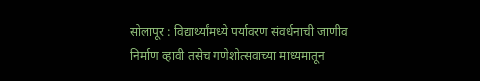सोलापूर : विद्यार्थ्यांमध्ये पर्यावरण संवर्धनाची जाणीव निर्माण व्हावी तसेच गणेशोत्सवाच्या माध्यमातून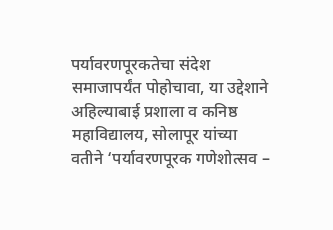पर्यावरणपूरकतेचा संदेश समाजापर्यंत पोहोचावा, या उद्देशाने अहिल्याबाई प्रशाला व कनिष्ठ महाविद्यालय, सोलापूर यांच्या वतीने ‘पर्यावरणपूरक गणेशोत्सव –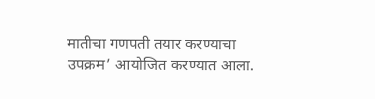मातीचा गणपती तयार करण्याचा उपक्रम’ आयोजित करण्यात आला.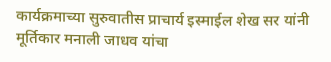कार्यक्रमाच्या सुरुवातीस प्राचार्य इस्माईल शेख सर यांनी मूर्तिकार मनाली जाधव यांचा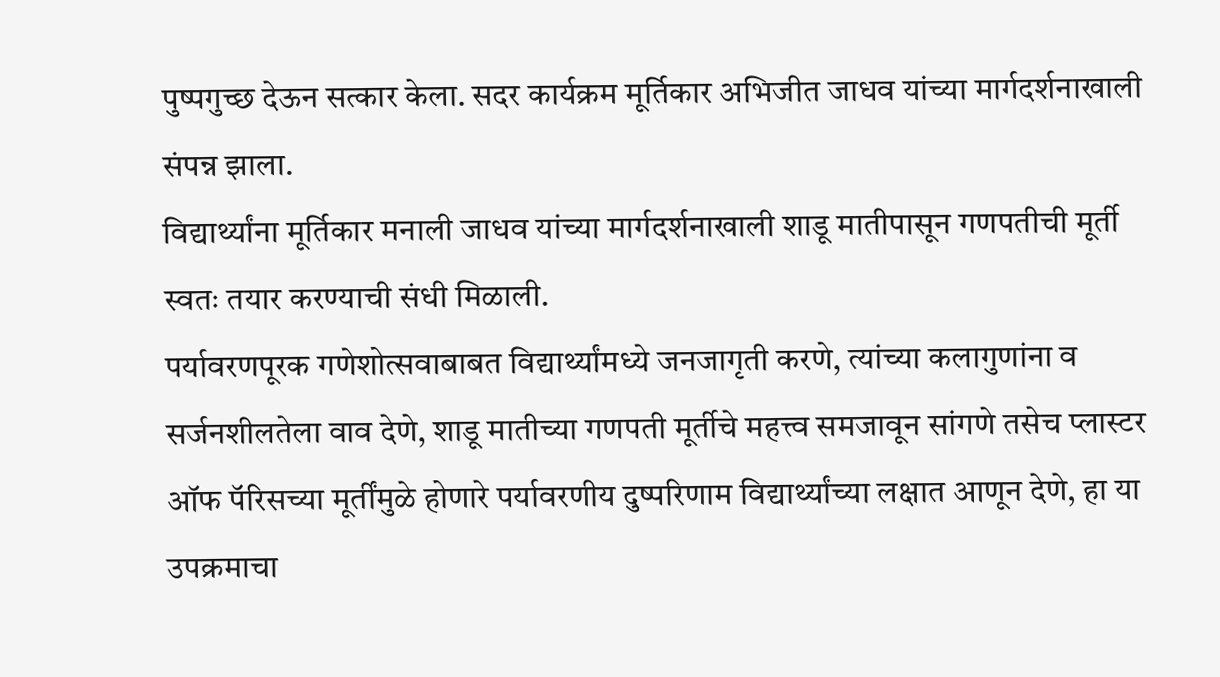पुष्पगुच्छ देऊन सत्कार केला. सदर कार्यक्रम मूर्तिकार अभिजीत जाधव यांच्या मार्गदर्शनाखाली संपन्न झाला.
विद्यार्थ्यांना मूर्तिकार मनाली जाधव यांच्या मार्गदर्शनाखाली शाडू मातीपासून गणपतीची मूर्ती स्वतः तयार करण्याची संधी मिळाली.
पर्यावरणपूरक गणेशोत्सवाबाबत विद्यार्थ्यांमध्ये जनजागृती करणे, त्यांच्या कलागुणांना व सर्जनशीलतेला वाव देणे, शाडू मातीच्या गणपती मूर्तीचे महत्त्व समजावून सांगणे तसेच प्लास्टर ऑफ पॅरिसच्या मूर्तींमुळे होणारे पर्यावरणीय दुष्परिणाम विद्यार्थ्यांच्या लक्षात आणून देणे, हा या उपक्रमाचा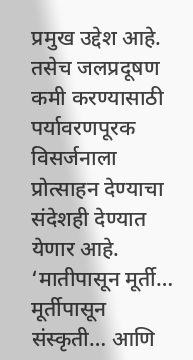प्रमुख उद्देश आहे. तसेच जलप्रदूषण कमी करण्यासाठी पर्यावरणपूरक विसर्जनाला प्रोत्साहन देण्याचा संदेशही देण्यात येणार आहे.
‘मातीपासून मूर्ती… मूर्तीपासून संस्कृती… आणि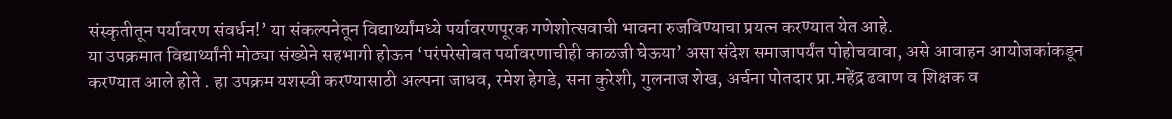संस्कृतीतून पर्यावरण संवर्धन!’ या संकल्पनेतून विद्यार्थ्यांमध्ये पर्यावरणपूरक गणेशोत्सवाची भावना रुजविण्याचा प्रयत्न करण्यात येत आहे.
या उपक्रमात विद्यार्थ्यांनी मोठ्या संख्येने सहभागी होऊन ‘परंपरेसोबत पर्यावरणाचीही काळजी घेऊया’ असा संदेश समाजापर्यंत पोहोचवावा, असे आवाहन आयोजकांकडून करण्यात आले होते . हा उपक्रम यशस्वी करण्यासाठी अल्पना जाधव, रमेश हेगडे, सना कुरेशी, गुलनाज शेख, अर्चना पोतदार प्रा.महेंद्र ढवाण व शिक्षक व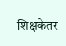शिक्षकेतर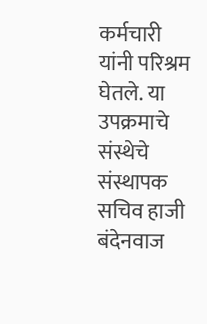कर्मचारी यांनी परिश्रम घेतले. या उपक्रमाचे संस्थेचे संस्थापक सचिव हाजी बंदेनवाज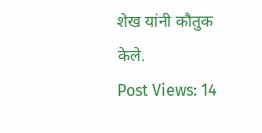शेख यांनी कौतुक केले.
Post Views: 14